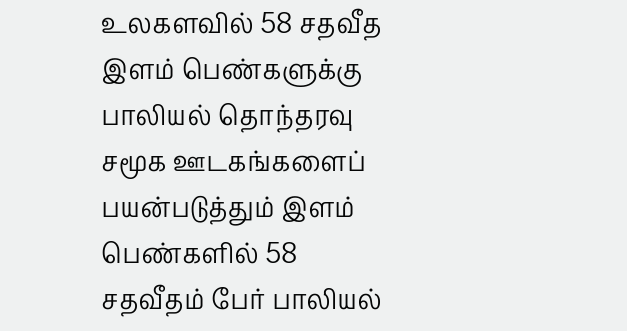உலகளவில் 58 சதவீத இளம் பெண்களுக்கு பாலியல் தொந்தரவு
சமூக ஊடகங்களைப் பயன்படுத்தும் இளம் பெண்களில் 58 சதவீதம் பேர் பாலியல்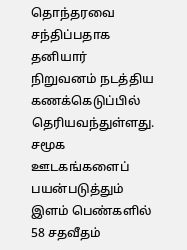தொந்தரவை சந்திப்பதாக தனியார் நிறுவனம் நடத்திய கணக்கெடுப்பில் தெரியவந்துள்ளது.
சமூக ஊடகங்களைப் பயன்படுத்தும் இளம் பெண்களில் 58 சதவீதம்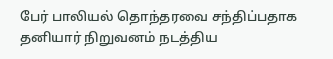பேர் பாலியல் தொந்தரவை சந்திப்பதாக தனியார் நிறுவனம் நடத்திய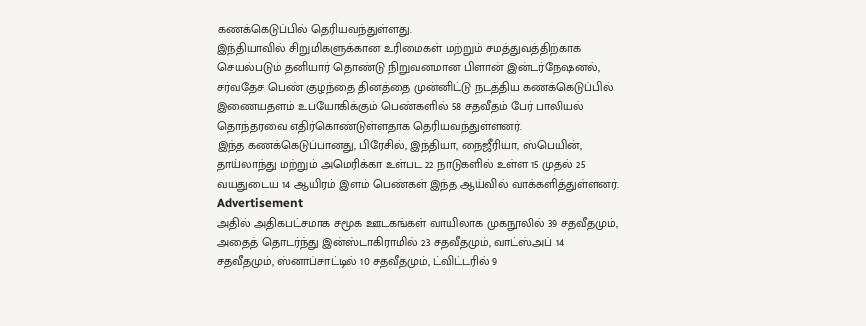கணக்கெடுப்பில் தெரியவந்துள்ளது.
இந்தியாவில் சிறுமிகளுக்கான உரிமைகள் மற்றும் சமத்துவத்திற்காக செயல்படும் தனியார் தொண்டு நிறுவனமான பிளான் இன்டர்நேஷனல், சர்வதேச பெண் குழந்தை தினத்தை முன்னிட்டு நடத்திய கணக்கெடுப்பில் இணையதளம் உபயோகிக்கும் பெண்களில் 58 சதவீதம் பேர் பாலியல் தொந்தரவை எதிர்கொண்டுள்ளதாக தெரியவந்துள்ளனர்.
இந்த கணக்கெடுப்பானது, பிரேசில், இந்தியா, நைஜீரியா, ஸ்பெயின், தாய்லாந்து மற்றும் அமெரிக்கா உள்பட 22 நாடுகளில் உள்ள 15 முதல் 25 வயதுடைய 14 ஆயிரம் இளம் பெண்கள் இந்த ஆய்வில் வாக்களித்துள்ளனர்.
Advertisement
அதில் அதிகபட்சமாக சமூக ஊடகங்கள் வாயிலாக முகநூலில் 39 சதவீதமும், அதைத் தொடர்ந்து இன்ஸ்டாகிராமில் 23 சதவீதமும், வாட்ஸ்அப் 14 சதவீதமும், ஸ்னாப்சாட்டில் 10 சதவீதமும், ட்விட்டரில் 9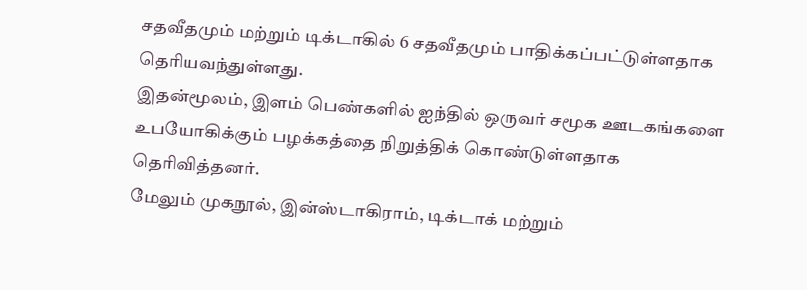சதவீதமும் மற்றும் டிக்டாகில் 6 சதவீதமும் பாதிக்கப்பட்டுள்ளதாக தெரியவந்துள்ளது.
இதன்மூலம், இளம் பெண்களில் ஐந்தில் ஒருவர் சமூக ஊடகங்களை உபயோகிக்கும் பழக்கத்தை நிறுத்திக் கொண்டுள்ளதாக தெரிவித்தனர்.
மேலும் முகநூல், இன்ஸ்டாகிராம், டிக்டாக் மற்றும்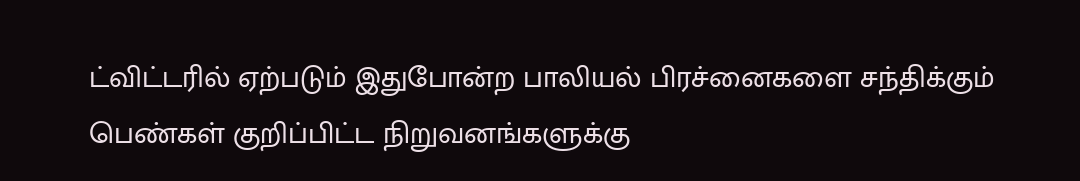ட்விட்டரில் ஏற்படும் இதுபோன்ற பாலியல் பிரச்னைகளை சந்திக்கும் பெண்கள் குறிப்பிட்ட நிறுவனங்களுக்கு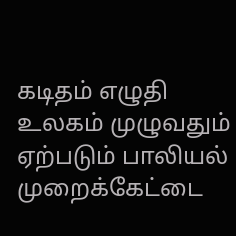கடிதம் எழுதி உலகம் முழுவதும் ஏற்படும் பாலியல் முறைக்கேட்டை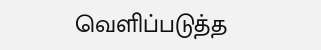வெளிப்படுத்த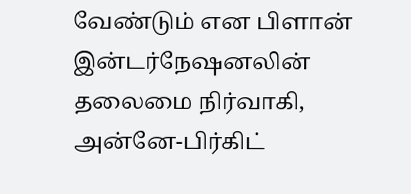வேண்டும் என பிளான் இன்டர்நேஷனலின் தலைமை நிர்வாகி, அன்னே-பிர்கிட்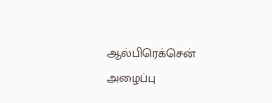ஆல்பிரெக்சென் அழைப்பு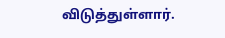விடுத்துள்ளார்.